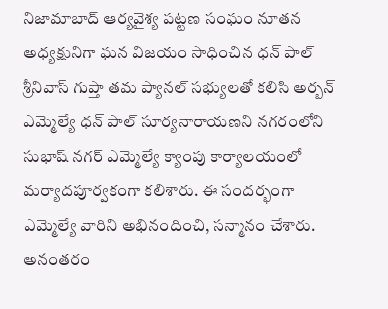నిజామాబాద్ ఆర్యవైశ్య పట్టణ సంఘం నూతన అధ్యక్షునిగా ఘన విజయం సాధించిన ధన్ పాల్ శ్రీనివాస్ గుప్తా తమ ప్యానల్ సభ్యులతో కలిసి అర్బన్ ఎమ్మెల్యే ధన్ పాల్ సూర్యనారాయణని నగరంలోని సుభాష్ నగర్ ఎమ్మెల్యే క్యాంపు కార్యాలయంలో మర్యాదపూర్వకంగా కలిశారు. ఈ సందర్భంగా ఎమ్మెల్యే వారిని అభినందించి, సన్మానం చేశారు. అనంతరం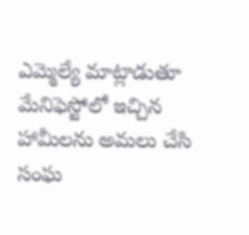ఎమ్మెల్యే మాట్లాడుతూ మేనిఫెస్టోలో ఇచ్చిన హామీలను అమలు చేసి సంఘ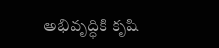అభివృద్ధికి కృషి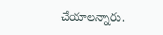చేయాలన్నారు.